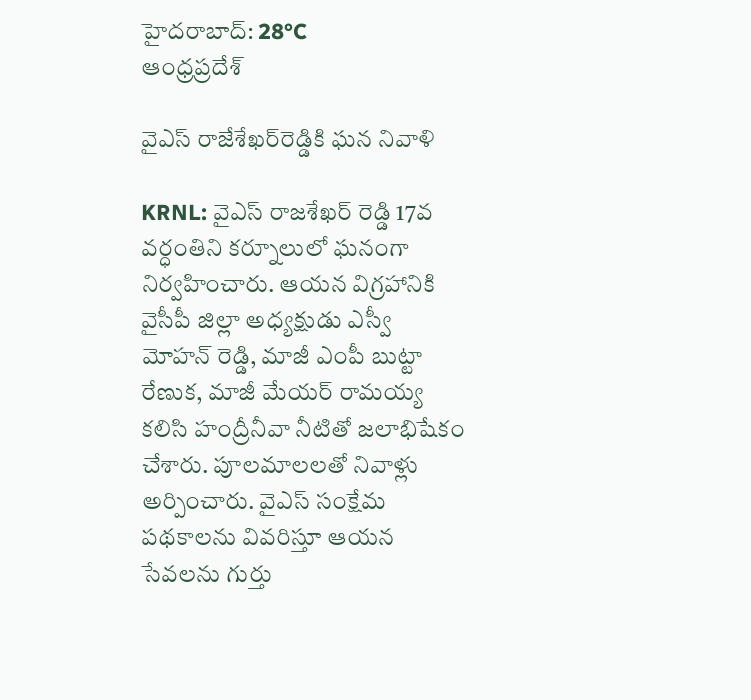హైదరాబాద్: 28°C
ఆంధ్రప్రదేశ్

వైఎస్ రాజేశేఖర్‌రెడ్డికి ఘన నివాళి

KRNL: వైఎస్ రాజశేఖర్ రెడ్డి 17వ వర్ధంతిని కర్నూలులో ఘనంగా నిర్వహించారు. ఆయన విగ్రహానికి వైసీపీ జిల్లా అధ్యక్షుడు ఎస్వీ మోహన్ రెడ్డి, మాజీ ఎంపీ బుట్టా రేణుక, మాజీ మేయర్ రామయ్య కలిసి హంద్రీనీవా నీటితో జలాభిషేకం చేశారు. పూలమాలలతో నివాళ్లు అర్పించారు. వైఎస్ సంక్షేమ పథకాలను వివరిస్తూ ఆయన సేవలను గుర్తు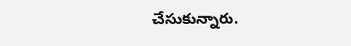చేసుకున్నారు.